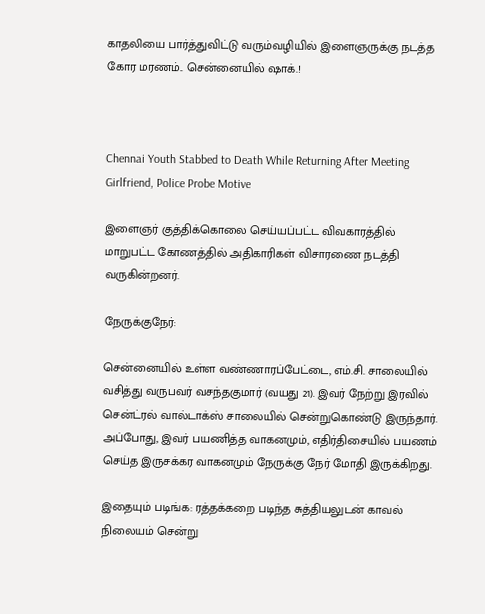காதலியை பார்த்துவிட்டு வரும்வழியில் இளைஞருக்கு நடத்த கோர மரணம்.. சென்னையில் ஷாக்.!



Chennai Youth Stabbed to Death While Returning After Meeting Girlfriend, Police Probe Motive

இளைஞர் குத்திக்கொலை செய்யப்பட்ட விவகாரத்தில் மாறுபட்ட கோணத்தில் அதிகாரிகள் விசாரணை நடத்தி வருகின்றனர்.

நேருக்குநேர்:

சென்னையில் உள்ள வண்ணாரப்பேட்டை, எம்.சி. சாலையில் வசித்து வருபவர் வசந்தகுமார் (வயது 21). இவர் நேற்று இரவில் சென்ட்ரல் வால்டாக்ஸ் சாலையில் சென்றுகொண்டு இருந்தார். அப்போது, இவர் பயணித்த வாகனமும், எதிர்திசையில் பயணம் செய்த இருசக்கர வாகனமும் நேருக்கு நேர் மோதி இருக்கிறது.

இதையும் படிங்க: ரத்தக்கறை படிந்த சுத்தியலுடன் காவல் நிலையம் சென்று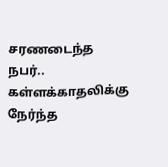சரணடைந்த நபர்.. கள்ளக்காதலிக்கு நேர்ந்த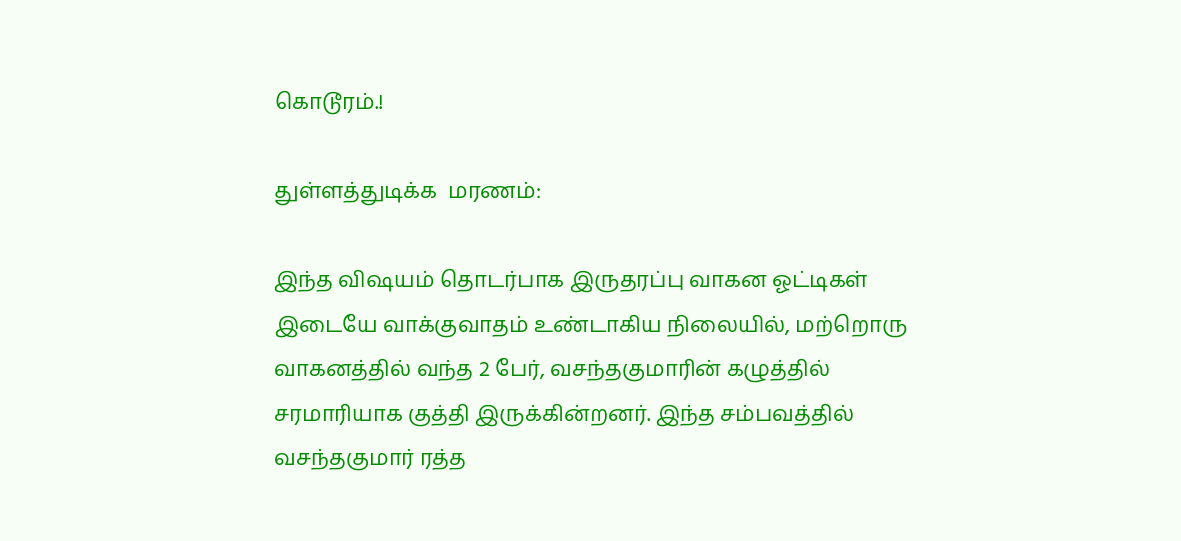கொடூரம்.!

துள்ளத்துடிக்க  மரணம்:

இந்த விஷயம் தொடர்பாக இருதரப்பு வாகன ஓட்டிகள் இடையே வாக்குவாதம் உண்டாகிய நிலையில், மற்றொரு வாகனத்தில் வந்த 2 பேர், வசந்தகுமாரின் கழுத்தில் சரமாரியாக குத்தி இருக்கின்றனர். இந்த சம்பவத்தில் வசந்தகுமார் ரத்த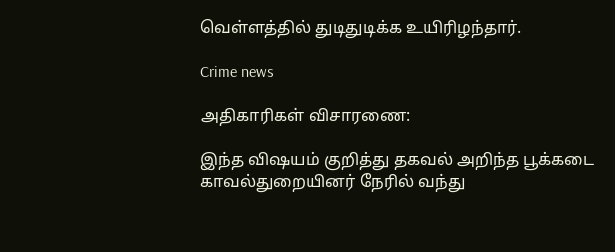வெள்ளத்தில் துடிதுடிக்க உயிரிழந்தார்.

Crime news

அதிகாரிகள் விசாரணை:

இந்த விஷயம் குறித்து தகவல் அறிந்த பூக்கடை காவல்துறையினர் நேரில் வந்து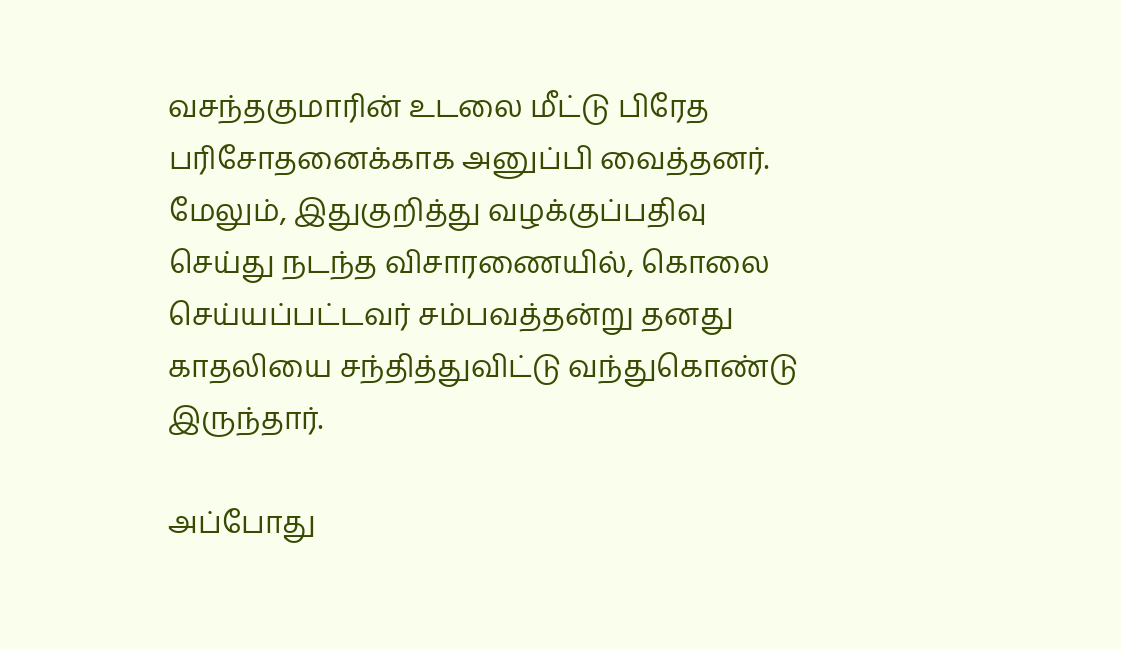வசந்தகுமாரின் உடலை மீட்டு பிரேத பரிசோதனைக்காக அனுப்பி வைத்தனர். மேலும், இதுகுறித்து வழக்குப்பதிவு செய்து நடந்த விசாரணையில், கொலை செய்யப்பட்டவர் சம்பவத்தன்று தனது காதலியை சந்தித்துவிட்டு வந்துகொண்டு இருந்தார்.

அப்போது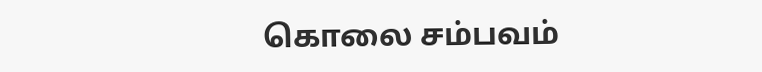கொலை சம்பவம்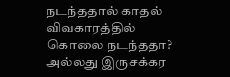நடந்ததால் காதல் விவகாரத்தில் கொலை நடந்ததா? அல்லது இருசக்கர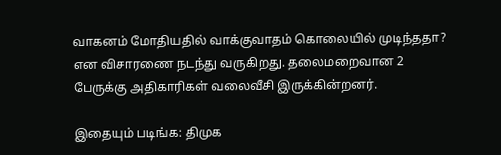வாகனம் மோதியதில் வாக்குவாதம் கொலையில் முடிந்ததா? என விசாரணை நடந்து வருகிறது. தலைமறைவான 2 பேருக்கு அதிகாரிகள் வலைவீசி இருக்கின்றனர்.

இதையும் படிங்க: திமுக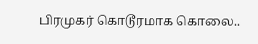பிரமுகர் கொடூரமாக கொலை..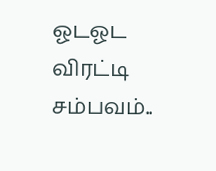ஓடஓட விரட்டி சம்பவம்..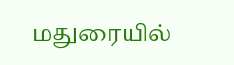மதுரையில்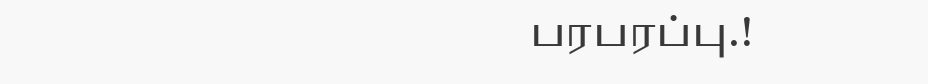பரபரப்பு.!